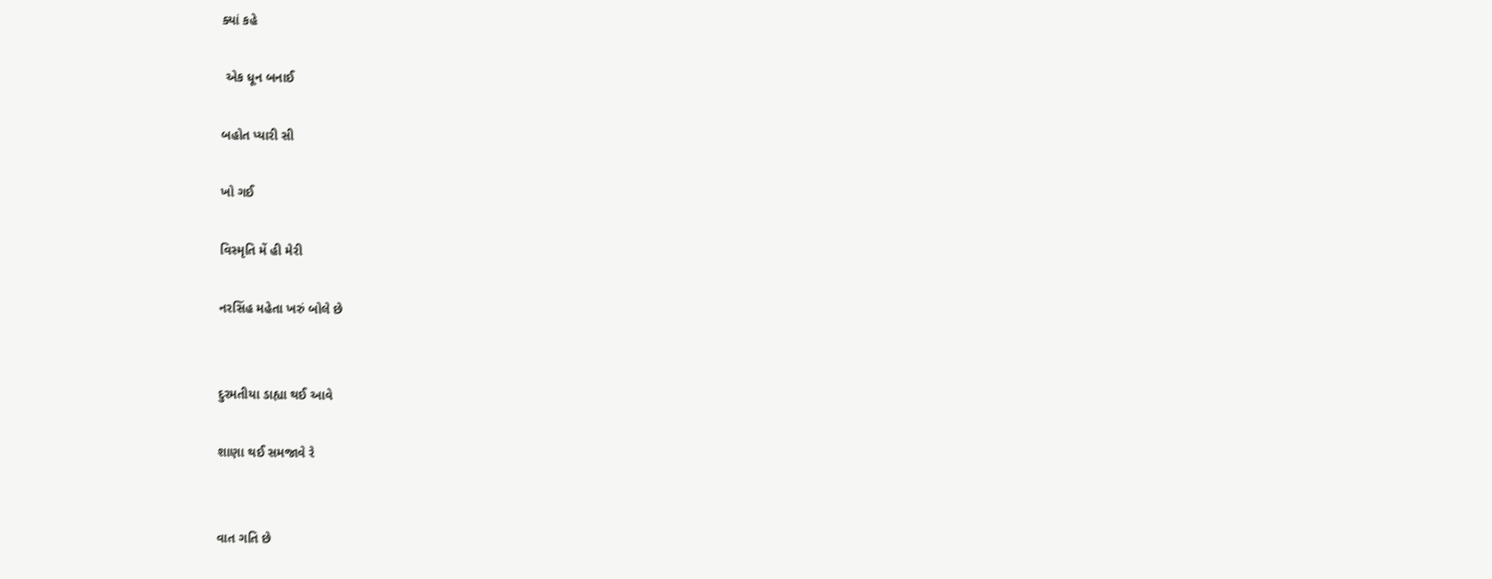ક્યાં કહે

 એક ધૂન બનાઈ

બહોત પ્યારી સી

ખો ગઈ

વિસ્મૃતિ મેં હી મેરી

નરસિંહ મહેતા ખરું બોલે છે


દુરમતીયા ડાહ્યા થઈ આવે

શાણા થઈ સમજાવે રે


વાત ગતિ છે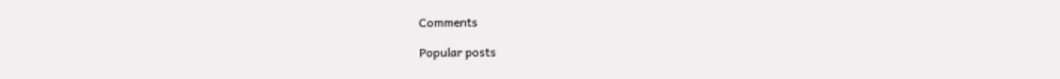Comments

Popular posts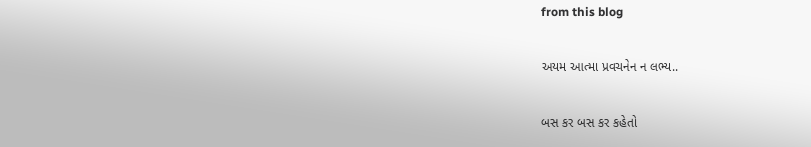from this blog

અયમ આત્મા પ્રવચનેન ન લભ્ય..

બસ કર બસ કર કહેતો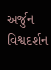અર્જુન વિશ્વદર્શન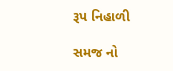રૂપ નિહાળી

સમજ નો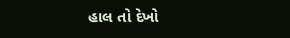હાલ તો દેખો